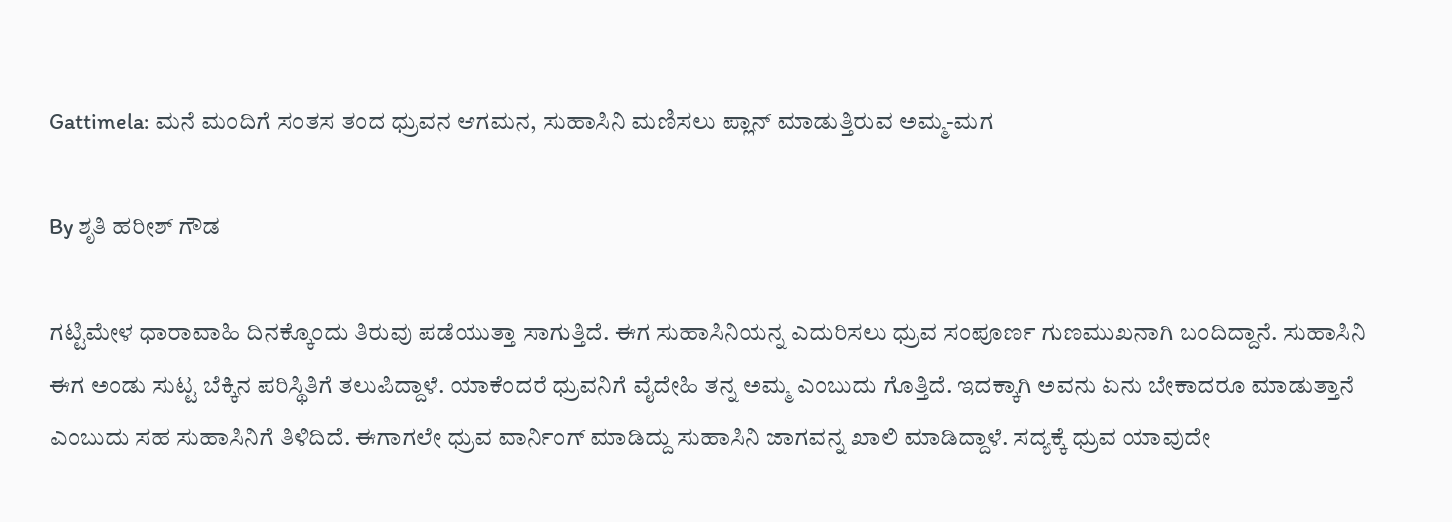Gattimela: ಮನೆ ಮಂದಿಗೆ ಸಂತಸ ತಂದ ಧ್ರುವನ ಆಗಮನ, ಸುಹಾಸಿನಿ ಮಣಿಸಲು ಪ್ಲಾನ್ ಮಾಡುತ್ತಿರುವ ಅಮ್ಮ-ಮಗ

By ಶೃತಿ ಹರೀಶ್ ಗೌಡ

ಗಟ್ಟಿಮೇಳ ಧಾರಾವಾಹಿ ದಿನಕ್ಕೊಂದು ತಿರುವು ಪಡೆಯುತ್ತಾ ಸಾಗುತ್ತಿದೆ. ಈಗ ಸುಹಾಸಿನಿಯನ್ನ ಎದುರಿಸಲು ಧ್ರುವ ಸಂಪೂರ್ಣ ಗುಣಮುಖನಾಗಿ ಬಂದಿದ್ದಾನೆ. ಸುಹಾಸಿನಿ ಈಗ ಅಂಡು ಸುಟ್ಟ ಬೆಕ್ಕಿನ ಪರಿಸ್ಥಿತಿಗೆ ತಲುಪಿದ್ದಾಳೆ. ಯಾಕೆಂದರೆ ಧ್ರುವನಿಗೆ ವೈದೇಹಿ ತನ್ನ ಅಮ್ಮ ಎಂಬುದು ಗೊತ್ತಿದೆ. ಇದಕ್ಕಾಗಿ ಅವನು ಏನು ಬೇಕಾದರೂ ಮಾಡುತ್ತಾನೆ ಎಂಬುದು ಸಹ ಸುಹಾಸಿನಿಗೆ ತಿಳಿದಿದೆ. ಈಗಾಗಲೇ ಧ್ರುವ ವಾರ್ನಿಂಗ್ ಮಾಡಿದ್ದು ಸುಹಾಸಿನಿ ಜಾಗವನ್ನ ಖಾಲಿ ಮಾಡಿದ್ದಾಳೆ. ಸದ್ಯಕ್ಕೆ ಧ್ರುವ ಯಾವುದೇ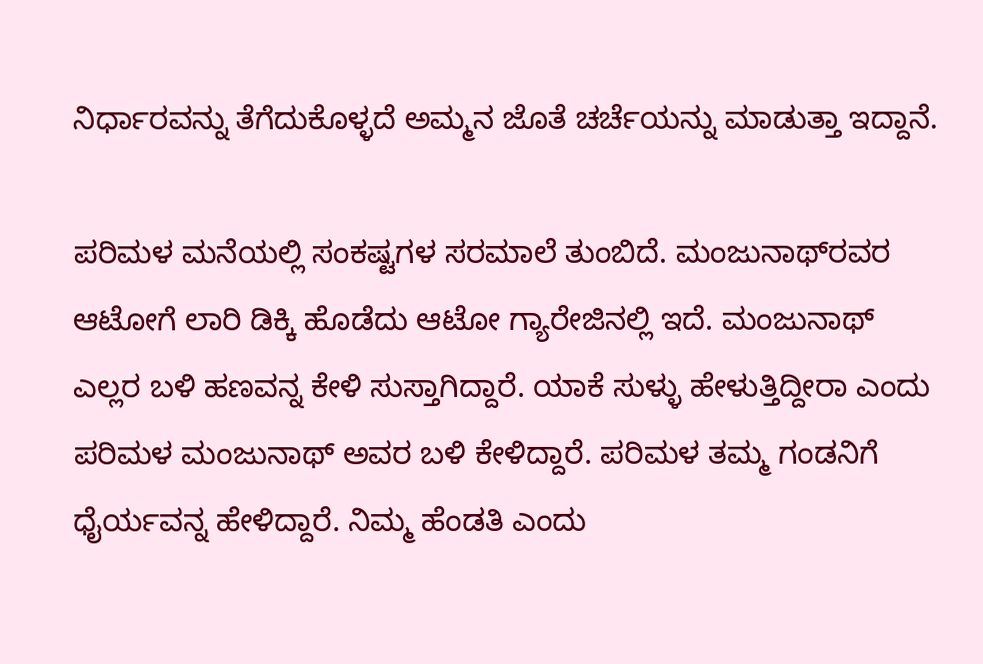ನಿರ್ಧಾರವನ್ನು ತೆಗೆದುಕೊಳ್ಳದೆ ಅಮ್ಮನ ಜೊತೆ ಚರ್ಚೆಯನ್ನು ಮಾಡುತ್ತಾ ಇದ್ದಾನೆ.

ಪರಿಮಳ ಮನೆಯಲ್ಲಿ ಸಂಕಷ್ಟಗಳ ಸರಮಾಲೆ ತುಂಬಿದೆ. ಮಂಜುನಾಥ್‌ರವರ ಆಟೋಗೆ ಲಾರಿ ಡಿಕ್ಕಿ ಹೊಡೆದು ಆಟೋ ಗ್ಯಾರೇಜಿನಲ್ಲಿ ಇದೆ. ಮಂಜುನಾಥ್ ಎಲ್ಲರ ಬಳಿ ಹಣವನ್ನ ಕೇಳಿ ಸುಸ್ತಾಗಿದ್ದಾರೆ. ಯಾಕೆ ಸುಳ್ಳು ಹೇಳುತ್ತಿದ್ದೀರಾ ಎಂದು ಪರಿಮಳ ಮಂಜುನಾಥ್ ಅವರ ಬಳಿ ಕೇಳಿದ್ದಾರೆ. ಪರಿಮಳ ತಮ್ಮ ಗಂಡನಿಗೆ ಧೈರ್ಯವನ್ನ ಹೇಳಿದ್ದಾರೆ. ನಿಮ್ಮ ಹೆಂಡತಿ ಎಂದು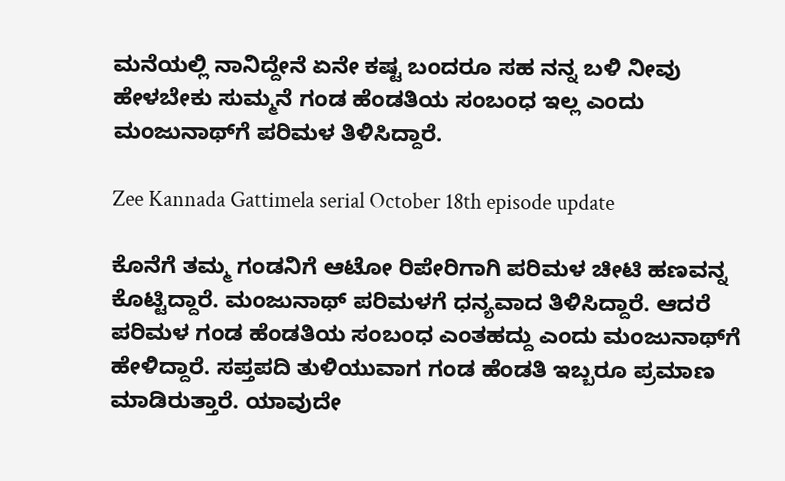ಮನೆಯಲ್ಲಿ ನಾನಿದ್ದೇನೆ ಏನೇ ಕಷ್ಟ ಬಂದರೂ ಸಹ ನನ್ನ ಬಳಿ ನೀವು ಹೇಳಬೇಕು ಸುಮ್ಮನೆ ಗಂಡ ಹೆಂಡತಿಯ ಸಂಬಂಧ ಇಲ್ಲ ಎಂದು ಮಂಜುನಾಥ್‌ಗೆ ಪರಿಮಳ ತಿಳಿಸಿದ್ದಾರೆ.

Zee Kannada Gattimela serial October 18th episode update

ಕೊನೆಗೆ ತಮ್ಮ ಗಂಡನಿಗೆ ಆಟೋ ರಿಪೇರಿಗಾಗಿ ಪರಿಮಳ ಚೀಟಿ ಹಣವನ್ನ ಕೊಟ್ಟಿದ್ದಾರೆ. ಮಂಜುನಾಥ್ ಪರಿಮಳಗೆ ಧನ್ಯವಾದ ತಿಳಿಸಿದ್ದಾರೆ. ಆದರೆ ಪರಿಮಳ ಗಂಡ ಹೆಂಡತಿಯ ಸಂಬಂಧ ಎಂತಹದ್ದು ಎಂದು ಮಂಜುನಾಥ್‌ಗೆ ಹೇಳಿದ್ದಾರೆ. ಸಪ್ತಪದಿ ತುಳಿಯುವಾಗ ಗಂಡ ಹೆಂಡತಿ ಇಬ್ಬರೂ ಪ್ರಮಾಣ ಮಾಡಿರುತ್ತಾರೆ. ಯಾವುದೇ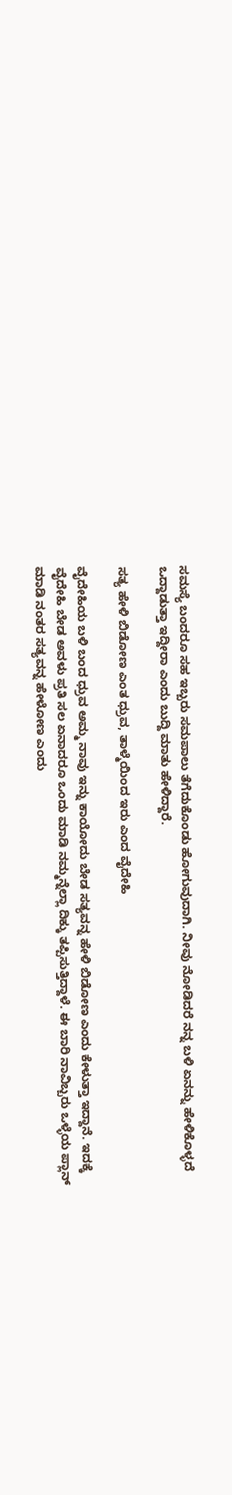ಸಮಸ್ಯೆ ಬಂದರೂ ಸಹ ಇಬ್ಬರು ಸಮಪಾಲು ತೆಗೆದುಕೊಂಡು ಹೋಗುವುದಾಗಿ. ನೀವು ನೋಡಿದರೆ ನನ್ನ ಬಳಿ ಏನನ್ನು ಹೇಳಿಕೊಳ್ಳದೆ ಒದ್ದಾಡುತ್ತಾ ಇದ್ದೀರಾ ಎಂದು ಬುದ್ದಿ ಮಾತು ಹೇಳಿದ್ದಾರೆ.

ಸತ್ಯ ಹೇಳಿ ಬಿಡೋಣ ಎಂತ ಧ್ರುವ, ತಾಳ್ಮೆಯಿಂದ ಇರು ಎಂದ ವೈದೇಹಿ

ವೈದೇಹಿಯ ಬಳಿ ಬಂದ ಧ್ರುವ ಅಮ್ಮ ನಾವು ಇನ್ನು ಕಾಯೋದು ಬೇಡ ಸತ್ಯವನ್ನ ಹೇಳಿ ಬಿಡೋಣ ಎಂದು ಕೇಳುತ್ತಾ ಇದ್ದಾನೆ. ಇದಕ್ಕೆ ವೈದೇಹಿ ಬೇಡ ಅವಳು ಪ್ರತಿ ಸಲ ಏನಾದರೂ ಒಂದು ಮಾಡಿ ನಮ್ಮನ್ನೆಲ್ಲಾ ದಿಕ್ಕು ತಪ್ಪಿಸುತ್ತಿದ್ದಾಳೆ. ಈ ಬಾರಿ ನಾವಿಬ್ಬರು ಒಳ್ಳೆಯ ಪ್ಲಾನ್ ಮಾಡಿ ನಂತರ ಸತ್ಯವನ್ನ ಹೇಳೋಣ ಎಂದು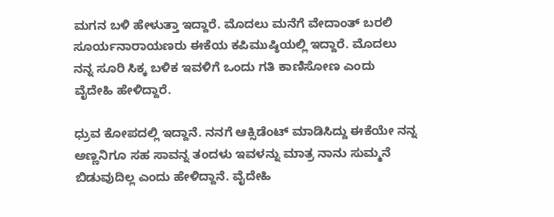ಮಗನ ಬಳಿ ಹೇಳುತ್ತಾ ಇದ್ದಾರೆ. ಮೊದಲು ಮನೆಗೆ ವೇದಾಂತ್ ಬರಲಿ ಸೂರ್ಯನಾರಾಯಣರು ಈಕೆಯ ಕಪಿಮುಷ್ಠಿಯಲ್ಲಿ ಇದ್ದಾರೆ. ಮೊದಲು ನನ್ನ ಸೂರಿ ಸಿಕ್ಕ ಬಳಿಕ ಇವಳಿಗೆ ಒಂದು ಗತಿ ಕಾಣಿಸೋಣ ಎಂದು ವೈದೇಹಿ ಹೇಳಿದ್ದಾರೆ.

ಧ್ರುವ ಕೋಪದಲ್ಲಿ ಇದ್ದಾನೆ. ನನಗೆ ಆಕ್ಸಿಡೆಂಟ್ ಮಾಡಿಸಿದ್ದು ಈಕೆಯೇ ನನ್ನ ಅಣ್ಣನಿಗೂ ಸಹ ಸಾವನ್ನ ತಂದಳು ಇವಳನ್ನು ಮಾತ್ರ ನಾನು ಸುಮ್ಮನೆ ಬಿಡುವುದಿಲ್ಲ ಎಂದು ಹೇಳಿದ್ದಾನೆ. ವೈದೇಹಿ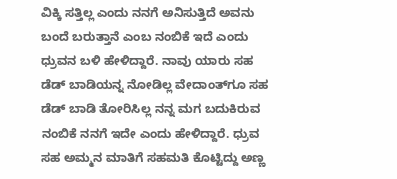ವಿಕ್ಕಿ ಸತ್ತಿಲ್ಲ ಎಂದು ನನಗೆ ಅನಿಸುತ್ತಿದೆ ಅವನು ಬಂದೆ ಬರುತ್ತಾನೆ ಎಂಬ ನಂಬಿಕೆ ಇದೆ ಎಂದು ಧ್ರುವನ ಬಳಿ ಹೇಳಿದ್ದಾರೆ. ನಾವು ಯಾರು ಸಹ ಡೆಡ್ ಬಾಡಿಯನ್ನ ನೋಡಿಲ್ಲ ವೇದಾಂತ್‌ಗೂ ಸಹ ಡೆಡ್ ಬಾಡಿ ತೋರಿಸಿಲ್ಲ ನನ್ನ ಮಗ ಬದುಕಿರುವ ನಂಬಿಕೆ ನನಗೆ ಇದೇ ಎಂದು ಹೇಳಿದ್ದಾರೆ. ಧ್ರುವ ಸಹ ಅಮ್ಮನ ಮಾತಿಗೆ ಸಹಮತಿ ಕೊಟ್ಟಿದ್ದು ಅಣ್ಣ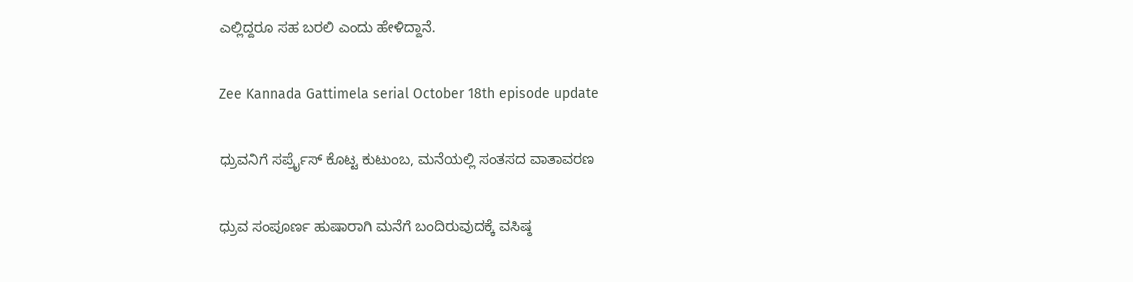ಎಲ್ಲಿದ್ದರೂ ಸಹ ಬರಲಿ ಎಂದು ಹೇಳಿದ್ದಾನೆ.

Zee Kannada Gattimela serial October 18th episode update

ಧ್ರುವನಿಗೆ ಸರ್ಪ್ರೈಸ್ ಕೊಟ್ಟ ಕುಟುಂಬ, ಮನೆಯಲ್ಲಿ ಸಂತಸದ ವಾತಾವರಣ

ಧ್ರುವ ಸಂಪೂರ್ಣ ಹುಷಾರಾಗಿ ಮನೆಗೆ ಬಂದಿರುವುದಕ್ಕೆ ವಸಿಷ್ಠ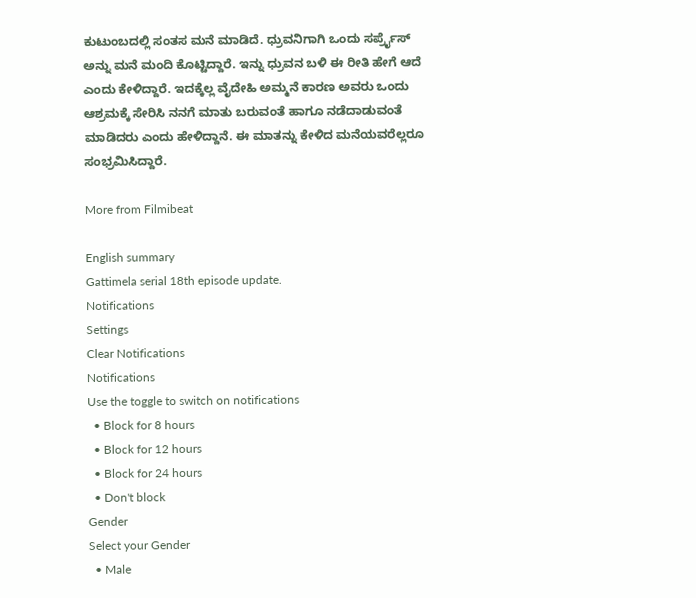ಕುಟುಂಬದಲ್ಲಿ ಸಂತಸ ಮನೆ ಮಾಡಿದೆ. ಧ್ರುವನಿಗಾಗಿ ಒಂದು ಸರ್ಪ್ರೈಸ್ ಅನ್ನು ಮನೆ ಮಂದಿ ಕೊಟ್ಟಿದ್ದಾರೆ. ಇನ್ನು ಧ್ರುವನ ಬಳಿ ಈ ರೀತಿ ಹೇಗೆ ಆದೆ ಎಂದು ಕೇಳಿದ್ದಾರೆ. ಇದಕ್ಕೆಲ್ಲ ವೈದೇಹಿ ಅಮ್ಮನೆ ಕಾರಣ ಅವರು ಒಂದು ಆಶ್ರಮಕ್ಕೆ ಸೇರಿಸಿ ನನಗೆ ಮಾತು ಬರುವಂತೆ ಹಾಗೂ ನಡೆದಾಡುವಂತೆ ಮಾಡಿದರು ಎಂದು ಹೇಳಿದ್ದಾನೆ. ಈ ಮಾತನ್ನು ಕೇಳಿದ ಮನೆಯವರೆಲ್ಲರೂ ಸಂಭ್ರಮಿಸಿದ್ದಾರೆ.

More from Filmibeat

English summary
Gattimela serial 18th episode update.
Notifications
Settings
Clear Notifications
Notifications
Use the toggle to switch on notifications
  • Block for 8 hours
  • Block for 12 hours
  • Block for 24 hours
  • Don't block
Gender
Select your Gender
  • Male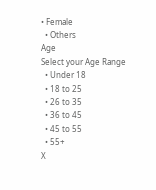• Female
  • Others
Age
Select your Age Range
  • Under 18
  • 18 to 25
  • 26 to 35
  • 36 to 45
  • 45 to 55
  • 55+
X